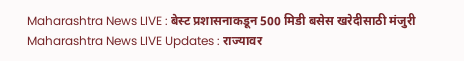Maharashtra News LIVE : बेस्ट प्रशासनाकडून 500 मिडी बसेस खरेदीसाठी मंजुरी
Maharashtra News LIVE Updates : राज्यावर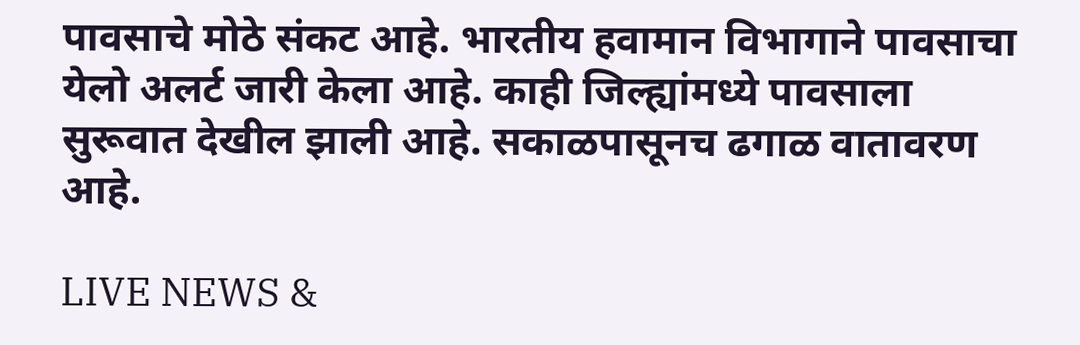पावसाचे मोठे संकट आहे. भारतीय हवामान विभागाने पावसाचा येलो अलर्ट जारी केला आहे. काही जिल्ह्यांमध्ये पावसाला सुरूवात देखील झाली आहे. सकाळपासूनच ढगाळ वातावरण आहे.

LIVE NEWS &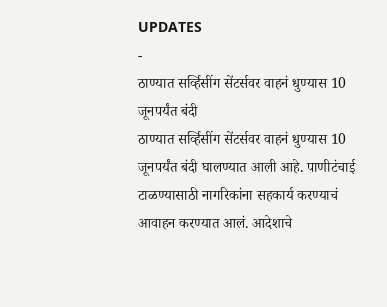UPDATES
-
ठाण्यात सर्व्हिसींग सेंटर्सवर वाहनं धुण्यास 10 जूनपर्यंत बंदी
ठाण्यात सर्व्हिसींग सेंटर्सवर वाहनं धुण्यास 10 जूनपर्यंत बंदी घालण्यात आली आहे. पाणीटंचाई टाळण्यासाठी नागरिकांना सहकार्य करण्याचं आवाहन करण्यात आलं. आदेशाचे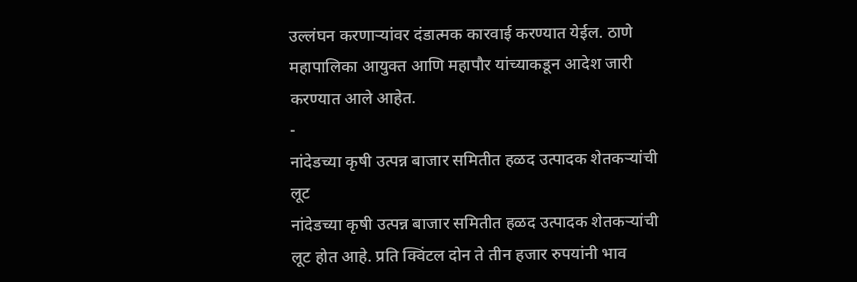उल्लंघन करणाऱ्यांवर दंडात्मक कारवाई करण्यात येईल. ठाणे महापालिका आयुक्त आणि महापौर यांच्याकडून आदेश जारी करण्यात आले आहेत.
-
नांदेडच्या कृषी उत्पन्न बाजार समितीत हळद उत्पादक शेतकऱ्यांची लूट
नांदेडच्या कृषी उत्पन्न बाजार समितीत हळद उत्पादक शेतकऱ्यांची लूट होत आहे. प्रति क्विंटल दोन ते तीन हजार रुपयांनी भाव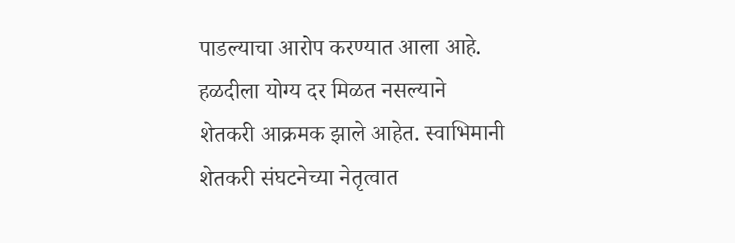पाडल्याचा आरोप करण्यात आला आहे. हळदीला योग्य दर मिळत नसल्याने शेतकरी आक्रमक झाले आहेत. स्वाभिमानी शेतकरी संघटनेच्या नेतृत्वात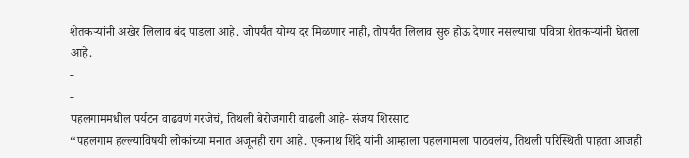शेतकऱ्यांनी अखेर लिलाव बंद पाडला आहे. जोपर्यंत योग्य दर मिळणार नाही, तोपर्यंत लिलाव सुरु होऊ देणार नसल्याचा पवित्रा शेतकऱ्यांनी घेतला आहे.
-
-
पहलगाममधील पर्यटन वाढवणं गरजेचं, तिथली बेरोजगारी वाढली आहे- संजय शिरसाट
“पहलगाम हल्ल्याविषयी लोकांच्या मनात अजूनही राग आहे. एकनाथ शिंदे यांनी आम्हाला पहलगामला पाठवलंय, तिथली परिस्थिती पाहता आजही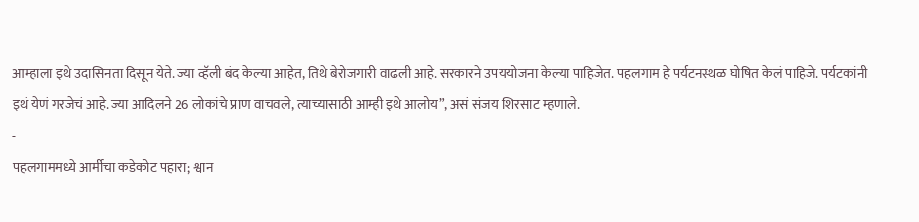आम्हाला इथे उदासिनता दिसून येते. ज्या व्हॅली बंद केल्या आहेत, तिथे बेरोजगारी वाढली आहे. सरकारने उपययोजना केल्या पाहिजेत. पहलगाम हे पर्यटनस्थळ घोषित केलं पाहिजे. पर्यटकांनी इथं येणं गरजेचं आहे. ज्या आदिलने 26 लोकांचे प्राण वाचवले, त्याच्यासाठी आम्ही इथे आलोय”, असं संजय शिरसाट म्हणाले.
-
पहलगाममध्ये आर्मीचा कडेकोट पहारा; श्वान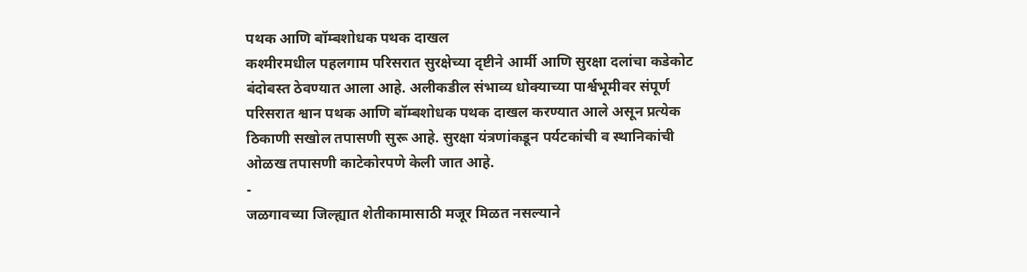पथक आणि बॉम्बशोधक पथक दाखल
कश्मीरमधील पहलगाम परिसरात सुरक्षेच्या दृष्टीने आर्मी आणि सुरक्षा दलांचा कडेकोट बंदोबस्त ठेवण्यात आला आहे. अलीकडील संभाव्य धोक्याच्या पार्श्वभूमीवर संपूर्ण परिसरात श्वान पथक आणि बॉम्बशोधक पथक दाखल करण्यात आले असून प्रत्येक ठिकाणी सखोल तपासणी सुरू आहे. सुरक्षा यंत्रणांकडून पर्यटकांची व स्थानिकांची ओळख तपासणी काटेकोरपणे केली जात आहे.
-
जळगावच्या जिल्ह्यात शेतीकामासाठी मजूर मिळत नसल्याने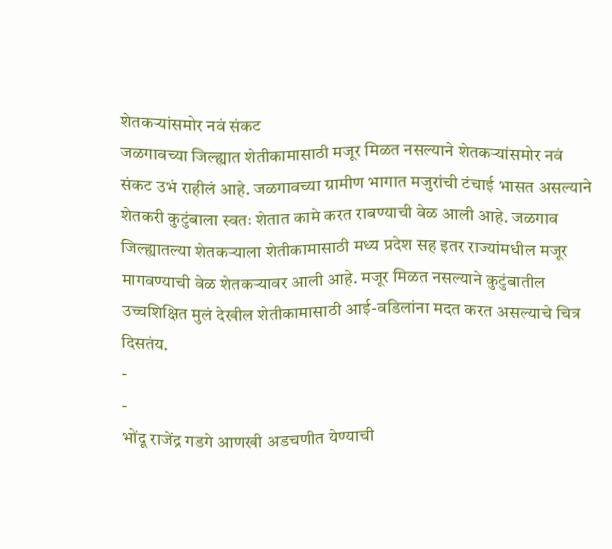शेतकऱ्यांसमोर नवं संकट
जळगावच्या जिल्ह्यात शेतीकामासाठी मजूर मिळत नसल्याने शेतकऱ्यांसमोर नवं संकट उभं राहीलं आहे. जळगावच्या ग्रामीण भागात मजुरांची टंचाई भासत असल्याने शेतकरी कुटुंबाला स्वतः शेतात कामे करत राबण्याची वेळ आली आहे. जळगाव जिल्ह्यातल्या शेतकऱ्याला शेतीकामासाठी मध्य प्रदेश सह इतर राज्यांमधील मजूर मागवण्याची वेळ शेतकऱ्यावर आली आहे. मजूर मिळत नसल्याने कुटुंबातील उच्चशिक्षित मुलं देखील शेतीकामासाठी आई-वडिलांना मदत करत असल्याचे चित्र दिसतंय.
-
-
भोंदू राजेंद्र गडगे आणखी अडचणीत येण्याची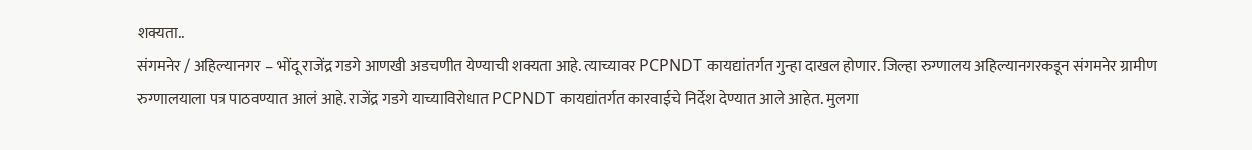शक्यता..
संगमनेर / अहिल्यानगर – भोंदू राजेंद्र गडगे आणखी अडचणीत येण्याची शक्यता आहे. त्याच्यावर PCPNDT कायद्यांतर्गत गुन्हा दाखल होणार. जिल्हा रुग्णालय अहिल्यानगरकडून संगमनेर ग्रामीण रुग्णालयाला पत्र पाठवण्यात आलं आहे. राजेंद्र गडगे याच्याविरोधात PCPNDT कायद्यांतर्गत कारवाईचे निर्देश देण्यात आले आहेत. मुलगा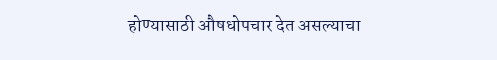होण्यासाठी औषधोपचार देत असल्याचा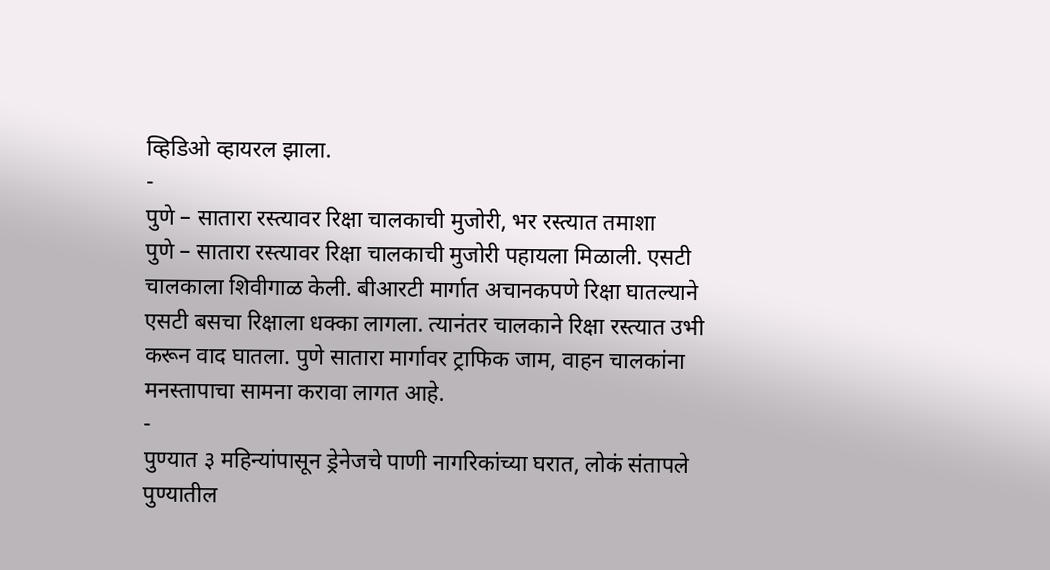व्हिडिओ व्हायरल झाला.
-
पुणे – सातारा रस्त्यावर रिक्षा चालकाची मुजोरी, भर रस्त्यात तमाशा
पुणे – सातारा रस्त्यावर रिक्षा चालकाची मुजोरी पहायला मिळाली. एसटी चालकाला शिवीगाळ केली. बीआरटी मार्गात अचानकपणे रिक्षा घातल्याने एसटी बसचा रिक्षाला धक्का लागला. त्यानंतर चालकाने रिक्षा रस्त्यात उभी करून वाद घातला. पुणे सातारा मार्गावर ट्राफिक जाम, वाहन चालकांना मनस्तापाचा सामना करावा लागत आहे.
-
पुण्यात ३ महिन्यांपासून ड्रेनेजचे पाणी नागरिकांच्या घरात, लोकं संतापले
पुण्यातील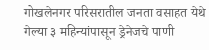गोखलेनगर परिसरातील जनता वसाहत येथे गेल्या ३ महिन्यांपासून ड्रेनेजचे पाणी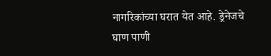नागरिकांच्या घरात येत आहे. ड्रेनेजचे घाण पाणी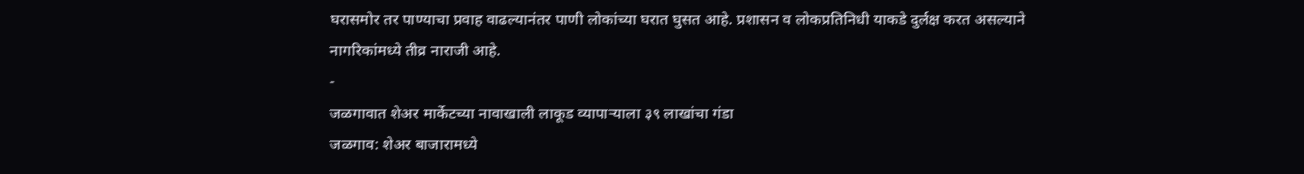घरासमोर तर पाण्याचा प्रवाह वाढल्यानंतर पाणी लोकांच्या घरात घुसत आहे. प्रशासन व लोकप्रतिनिधी याकडे दुर्लक्ष करत असल्याने नागरिकांमध्ये तीव्र नाराजी आहे.
-
जळगावात शेअर मार्केटच्या नावाखाली लाकूड व्यापाऱ्याला ३९ लाखांचा गंडा
जळगाव: शेअर बाजारामध्ये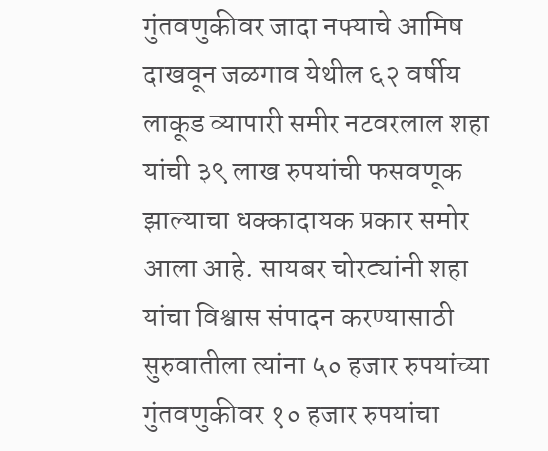गुंतवणुकीवर जादा नफ्याचे आमिष दाखवून जळगाव येथील ६२ वर्षीय लाकूड व्यापारी समीर नटवरलाल शहा यांची ३९ लाख रुपयांची फसवणूक झाल्याचा धक्कादायक प्रकार समोर आला आहे. सायबर चोरट्यांनी शहा यांचा विश्वास संपादन करण्यासाठी सुरुवातीला त्यांना ५० हजार रुपयांच्या गुंतवणुकीवर १० हजार रुपयांचा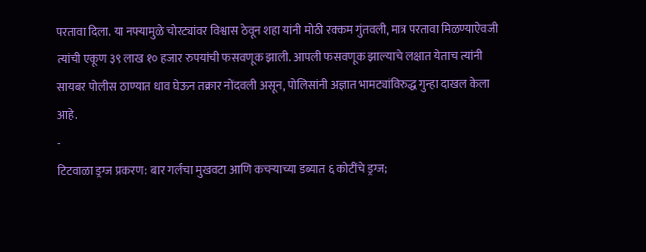परतावा दिला. या नफ्यामुळे चोरट्यांवर विश्वास ठेवून शहा यांनी मोठी रक्कम गुंतवली, मात्र परतावा मिळण्याऐवजी त्यांची एकूण ३९ लाख १० हजार रुपयांची फसवणूक झाली. आपली फसवणूक झाल्याचे लक्षात येताच त्यांनी सायबर पोलीस ठाण्यात धाव घेऊन तक्रार नोंदवली असून, पोलिसांनी अज्ञात भामट्यांविरुद्ध गुन्हा दाखल केला आहे.
-
टिटवाळा ड्रग्ज प्रकरण: बार गर्लचा मुखवटा आणि कचऱ्याच्या डब्यात ६ कोटींचे ड्रग्ज;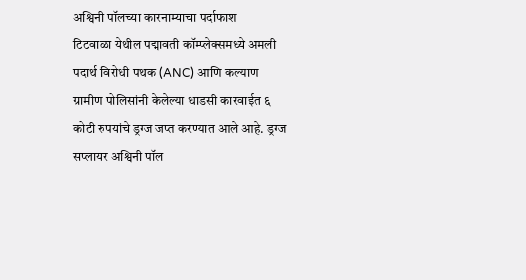अश्विनी पॉलच्या कारनाम्याचा पर्दाफाश
टिटवाळा येथील पद्मावती कॉम्प्लेक्समध्ये अमली पदार्थ विरोधी पथक (ANC) आणि कल्याण ग्रामीण पोलिसांनी केलेल्या धाडसी कारवाईत ६ कोटी रुपयांचे ड्रग्ज जप्त करण्यात आले आहे. ड्रग्ज सप्लायर अश्विनी पॉल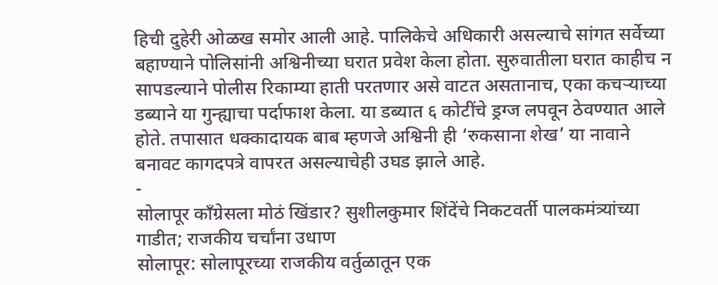हिची दुहेरी ओळख समोर आली आहे. पालिकेचे अधिकारी असल्याचे सांगत सर्वेच्या बहाण्याने पोलिसांनी अश्विनीच्या घरात प्रवेश केला होता. सुरुवातीला घरात काहीच न सापडल्याने पोलीस रिकाम्या हाती परतणार असे वाटत असतानाच, एका कचऱ्याच्या डब्याने या गुन्ह्याचा पर्दाफाश केला. या डब्यात ६ कोटींचे ड्रग्ज लपवून ठेवण्यात आले होते. तपासात धक्कादायक बाब म्हणजे अश्विनी ही ‘रुकसाना शेख’ या नावाने बनावट कागदपत्रे वापरत असल्याचेही उघड झाले आहे.
-
सोलापूर काँग्रेसला मोठं खिंडार? सुशीलकुमार शिंदेंचे निकटवर्ती पालकमंत्र्यांच्या गाडीत; राजकीय चर्चांना उधाण
सोलापूर: सोलापूरच्या राजकीय वर्तुळातून एक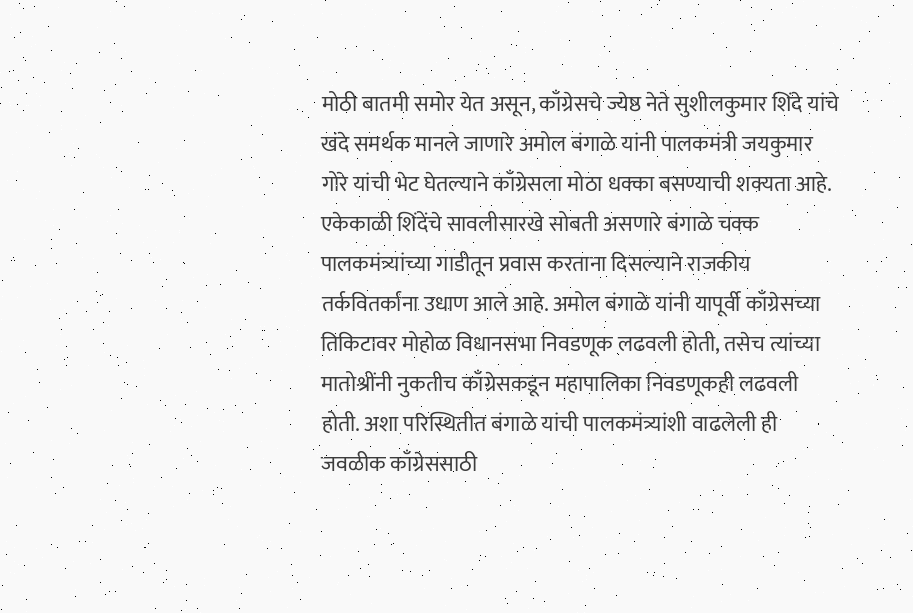मोठी बातमी समोर येत असून, काँग्रेसचे ज्येष्ठ नेते सुशीलकुमार शिंदे यांचे खंदे समर्थक मानले जाणारे अमोल बंगाळे यांनी पालकमंत्री जयकुमार गोरे यांची भेट घेतल्याने काँग्रेसला मोठा धक्का बसण्याची शक्यता आहे. एकेकाळी शिंदेंचे सावलीसारखे सोबती असणारे बंगाळे चक्क पालकमंत्र्यांच्या गाडीतून प्रवास करताना दिसल्याने राजकीय तर्कवितर्कांना उधाण आले आहे. अमोल बंगाळे यांनी यापूर्वी काँग्रेसच्या तिकिटावर मोहोळ विधानसभा निवडणूक लढवली होती, तसेच त्यांच्या मातोश्रींनी नुकतीच काँग्रेसकडून महापालिका निवडणूकही लढवली होती. अशा परिस्थितीत बंगाळे यांची पालकमंत्र्यांशी वाढलेली ही जवळीक काँग्रेससाठी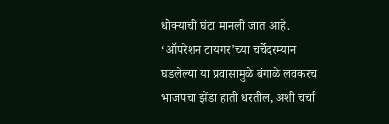धोक्याची घंटा मानली जात आहे. ‘ऑपरेशन टायगर’च्या चर्चेदरम्यान घडलेल्या या प्रवासामुळे बंगाळे लवकरच भाजपचा झेंडा हाती धरतील, अशी चर्चा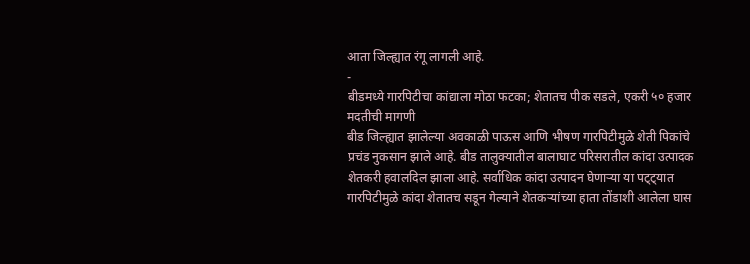आता जिल्ह्यात रंगू लागली आहे.
-
बीडमध्ये गारपिटीचा कांद्याला मोठा फटका; शेतातच पीक सडले, एकरी ५० हजार मदतीची मागणी
बीड जिल्ह्यात झालेल्या अवकाळी पाऊस आणि भीषण गारपिटीमुळे शेती पिकांचे प्रचंड नुकसान झाले आहे. बीड तालुक्यातील बालाघाट परिसरातील कांदा उत्पादक शेतकरी हवालदिल झाला आहे. सर्वाधिक कांदा उत्पादन घेणाऱ्या या पट्ट्यात गारपिटीमुळे कांदा शेतातच सडून गेल्याने शेतकऱ्यांच्या हाता तोंडाशी आलेला घास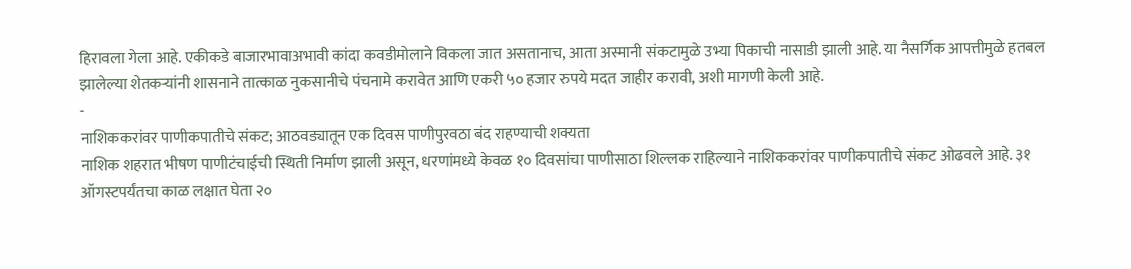हिरावला गेला आहे. एकीकडे बाजारभावाअभावी कांदा कवडीमोलाने विकला जात असतानाच, आता अस्मानी संकटामुळे उभ्या पिकाची नासाडी झाली आहे. या नैसर्गिक आपत्तीमुळे हतबल झालेल्या शेतकऱ्यांनी शासनाने तात्काळ नुकसानीचे पंचनामे करावेत आणि एकरी ५० हजार रुपये मदत जाहीर करावी, अशी मागणी केली आहे.
-
नाशिककरांवर पाणीकपातीचे संकट; आठवड्यातून एक दिवस पाणीपुरवठा बंद राहण्याची शक्यता
नाशिक शहरात भीषण पाणीटंचाईची स्थिती निर्माण झाली असून, धरणांमध्ये केवळ १० दिवसांचा पाणीसाठा शिल्लक राहिल्याने नाशिककरांवर पाणीकपातीचे संकट ओढवले आहे. ३१ ऑगस्टपर्यंतचा काळ लक्षात घेता २०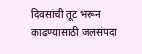दिवसांची तूट भरून काढण्यासाठी जलसंपदा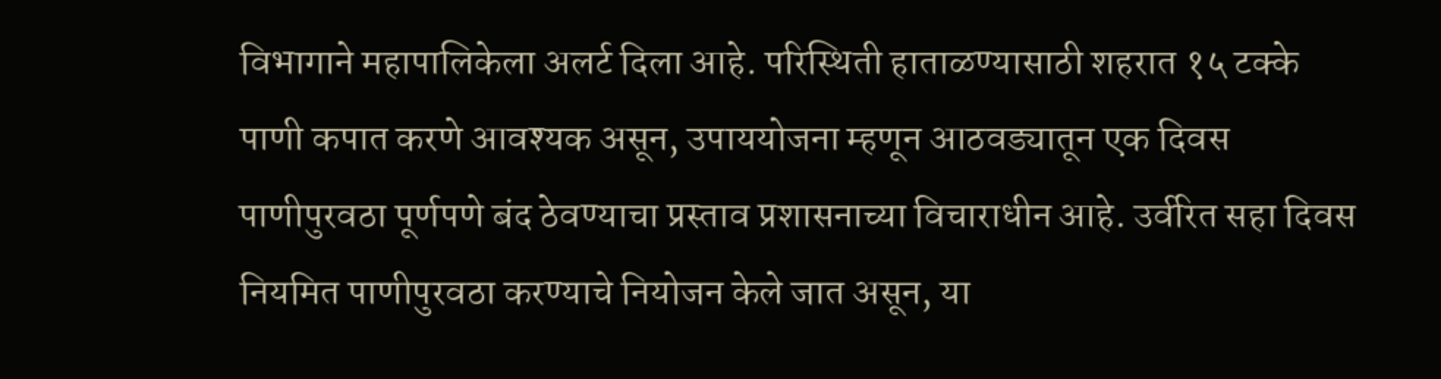विभागाने महापालिकेला अलर्ट दिला आहे. परिस्थिती हाताळण्यासाठी शहरात १५ टक्के पाणी कपात करणे आवश्यक असून, उपाययोजना म्हणून आठवड्यातून एक दिवस पाणीपुरवठा पूर्णपणे बंद ठेवण्याचा प्रस्ताव प्रशासनाच्या विचाराधीन आहे. उर्वरित सहा दिवस नियमित पाणीपुरवठा करण्याचे नियोजन केले जात असून, या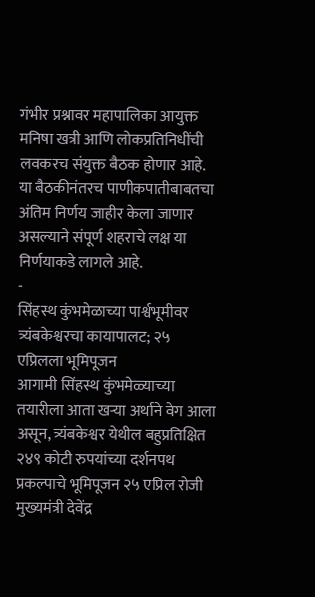गंभीर प्रश्नावर महापालिका आयुक्त मनिषा खत्री आणि लोकप्रतिनिधींची लवकरच संयुक्त बैठक होणार आहे. या बैठकीनंतरच पाणीकपातीबाबतचा अंतिम निर्णय जाहीर केला जाणार असल्याने संपूर्ण शहराचे लक्ष या निर्णयाकडे लागले आहे.
-
सिंहस्थ कुंभमेळाच्या पार्श्वभूमीवर त्र्यंबकेश्वरचा कायापालट; २५ एप्रिलला भूमिपूजन
आगामी सिंहस्थ कुंभमेळ्याच्या तयारीला आता खऱ्या अर्थाने वेग आला असून, त्र्यंबकेश्वर येथील बहुप्रतिक्षित २४९ कोटी रुपयांच्या दर्शनपथ प्रकल्पाचे भूमिपूजन २५ एप्रिल रोजी मुख्यमंत्री देवेंद्र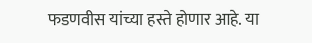फडणवीस यांच्या हस्ते होणार आहे. या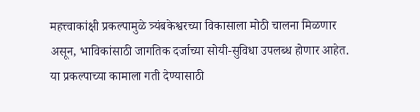महत्त्वाकांक्षी प्रकल्पामुळे त्र्यंबकेश्वरच्या विकासाला मोठी चालना मिळणार असून, भाविकांसाठी जागतिक दर्जाच्या सोयी-सुविधा उपलब्ध होणार आहेत. या प्रकल्पाच्या कामाला गती देण्यासाठी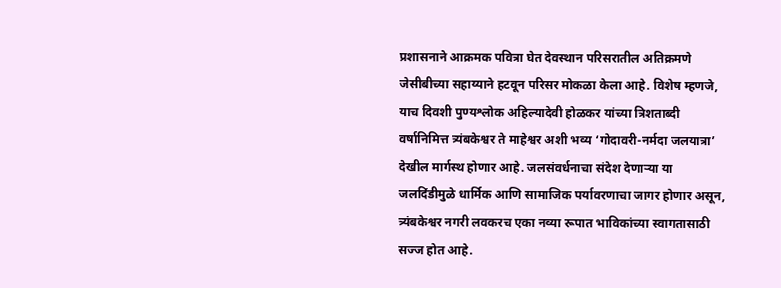प्रशासनाने आक्रमक पवित्रा घेत देवस्थान परिसरातील अतिक्रमणे जेसीबीच्या सहाय्याने हटवून परिसर मोकळा केला आहे. विशेष म्हणजे, याच दिवशी पुण्यश्लोक अहिल्यादेवी होळकर यांच्या त्रिशताब्दी वर्षानिमित्त त्र्यंबकेश्वर ते माहेश्वर अशी भव्य ‘गोदावरी-नर्मदा जलयात्रा’ देखील मार्गस्थ होणार आहे. जलसंवर्धनाचा संदेश देणाऱ्या या जलदिंडीमुळे धार्मिक आणि सामाजिक पर्यावरणाचा जागर होणार असून, त्र्यंबकेश्वर नगरी लवकरच एका नव्या रूपात भाविकांच्या स्वागतासाठी सज्ज होत आहे.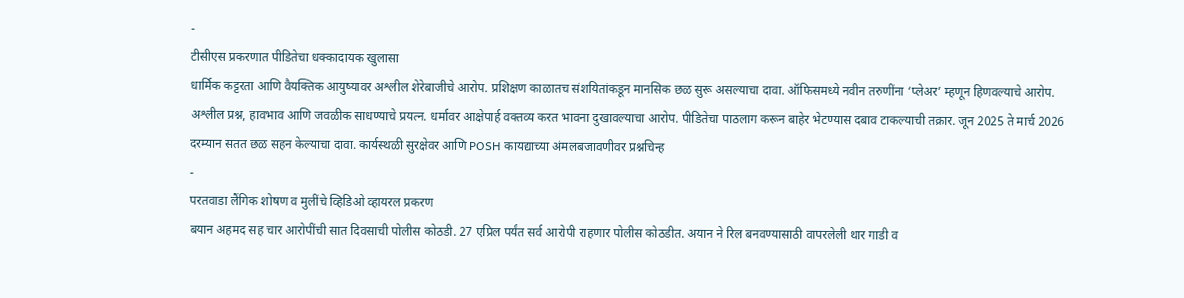-
टीसीएस प्रकरणात पीडितेचा धक्कादायक खुलासा
धार्मिक कट्टरता आणि वैयक्तिक आयुष्यावर अश्लील शेरेबाजीचे आरोप. प्रशिक्षण काळातच संशयितांकडून मानसिक छळ सुरू असल्याचा दावा. ऑफिसमध्ये नवीन तरुणींना ‘प्लेअर’ म्हणून हिणवल्याचे आरोप. अश्लील प्रश्न, हावभाव आणि जवळीक साधण्याचे प्रयत्न. धर्मावर आक्षेपार्ह वक्तव्य करत भावना दुखावल्याचा आरोप. पीडितेचा पाठलाग करून बाहेर भेटण्यास दबाव टाकल्याची तक्रार. जून 2025 ते मार्च 2026 दरम्यान सतत छळ सहन केल्याचा दावा. कार्यस्थळी सुरक्षेवर आणि POSH कायद्याच्या अंमलबजावणीवर प्रश्नचिन्ह
-
परतवाडा लैंगिक शोषण व मुलींचे व्हिडिओ व्हायरल प्रकरण
बयान अहमद सह चार आरोपींची सात दिवसाची पोलीस कोठडी. 27 एप्रिल पर्यंत सर्व आरोपी राहणार पोलीस कोठडीत. अयान ने रिल बनवण्यासाठी वापरलेली थार गाडी व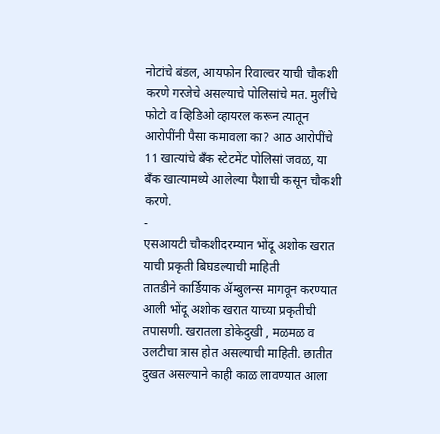नोटांचे बंडल, आयफोन रिवाल्वर याची चौकशी करणे गरजेचे असल्याचे पोलिसांचे मत. मुलींचे फोटो व व्हिडिओ व्हायरल करून त्यातून आरोपींनी पैसा कमावला का? आठ आरोपींचे 11 खात्यांचे बँक स्टेटमेंट पोलिसां जवळ, या बँक खात्यामध्ये आलेल्या पैशाची कसून चौकशी करणे.
-
एसआयटी चौकशीदरम्यान भोंदू अशोक खरात याची प्रकृती बिघडल्याची माहिती
तातडीने कार्डियाक ॲम्बुलन्स मागवून करण्यात आली भोंदू अशोक खरात याच्या प्रकृतीची तपासणी. खरातला डोकेदुखी , मळमळ व उलटीचा त्रास होत असल्याची माहिती. छातीत दुखत असल्याने काही काळ लावण्यात आला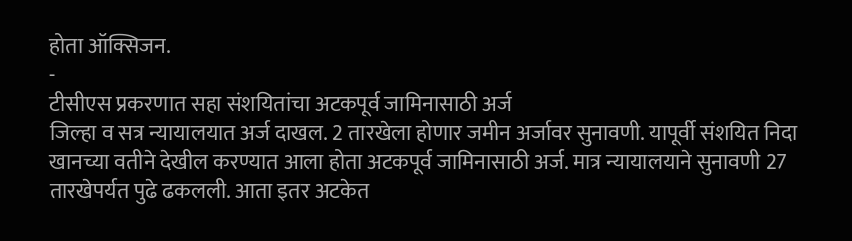होता ऑक्सिजन.
-
टीसीएस प्रकरणात सहा संशयितांचा अटकपूर्व जामिनासाठी अर्ज
जिल्हा व सत्र न्यायालयात अर्ज दाखल. 2 तारखेला होणार जमीन अर्जावर सुनावणी. यापूर्वी संशयित निदा खानच्या वतीने देखील करण्यात आला होता अटकपूर्व जामिनासाठी अर्ज. मात्र न्यायालयाने सुनावणी 27 तारखेपर्यत पुढे ढकलली. आता इतर अटकेत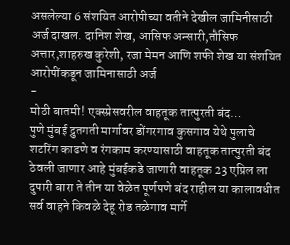असलेल्या 6 संशयित आरोपीच्या वतीने देखील जामिनीसाठी अर्ज दाखल. दानिश शेख, आसिफ अन्सारी,तौसिफ अत्तार,शाहरुख कुरेशी, रजा मेमन आणि शफी शेख या संशयित आरोपींकडून जामिनासाठी अर्ज
-
मोठी बातमी! एक्स्प्रेसवरील वाहतूक तात्पुरती बंद…
पुणे मुंबई द्रुतगती मार्गावर डोंगरगाव कुसगाव येथे पुलाचे शटरिंग काढणे व रंगकाम करण्यासाठी वाहतूक तात्पुरती बंद ठेवली जाणार आहे मुंबईकडे जाणारी वाहतूक 23 एप्रिल ला दुपारी बारा ते तीन या वेळेत पूर्णपणे बंद राहील या कालावधीत सर्व वाहने किवळे देहू रोड तळेगाव मार्गे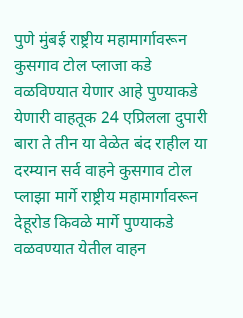पुणे मुंबई राष्ट्रीय महामार्गावरून कुसगाव टोल प्लाजा कडे वळविण्यात येणार आहे पुण्याकडे येणारी वाहतूक 24 एप्रिलला दुपारी बारा ते तीन या वेळेत बंद राहील या दरम्यान सर्व वाहने कुसगाव टोल प्लाझा मार्गे राष्ट्रीय महामार्गावरून देहूरोड किवळे मार्गे पुण्याकडे वळवण्यात येतील वाहन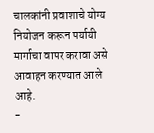चालकांनी प्रवाशाचे योग्य नियोजन करून पर्यायी मार्गाचा वापर करावा असे आवाहन करण्यात आले आहे.
-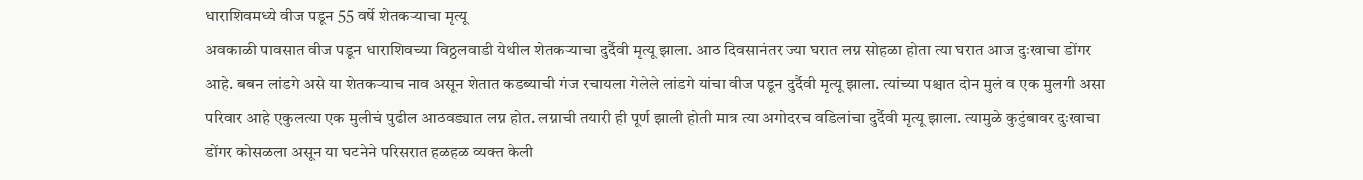धाराशिवमध्ये वीज पडून 55 वर्षे शेतकऱ्याचा मृत्यू
अवकाळी पावसात वीज पडून धाराशिवच्या विठ्ठलवाडी येथील शेतकऱ्याचा दुर्दैवी मृत्यू झाला. आठ दिवसानंतर ज्या घरात लग्न सोहळा होता त्या घरात आज दुःखाचा डोंगर आहे. बबन लांडगे असे या शेतकऱ्याच नाव असून शेतात कडब्याची गंज रचायला गेलेले लांडगे यांचा वीज पडून दुर्दैवी मृत्यू झाला. त्यांच्या पश्चात दोन मुलं व एक मुलगी असा परिवार आहे एकुलत्या एक मुलीचं पुढील आठवड्यात लग्न होत. लग्नाची तयारी ही पूर्ण झाली होती मात्र त्या अगोदरच वडिलांचा दुर्दैवी मृत्यू झाला. त्यामुळे कुटुंबावर दुःखाचा डोंगर कोसळला असून या घटनेने परिसरात हळहळ व्यक्त केली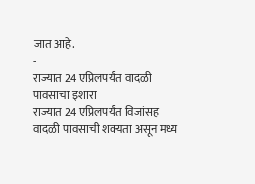जात आहे.
-
राज्यात 24 एप्रिलपर्यंत वादळी पावसाचा इशारा
राज्यात 24 एप्रिलपर्यंत विजांसह वादळी पावसाची शक्यता असून मध्य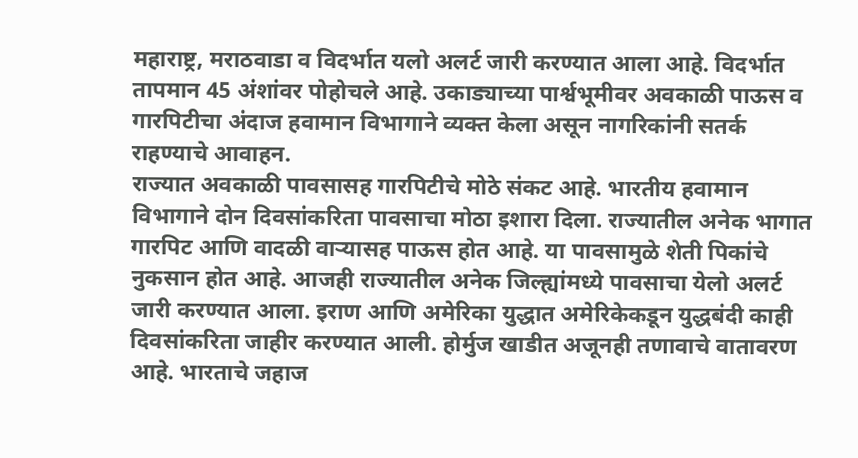महाराष्ट्र, मराठवाडा व विदर्भात यलो अलर्ट जारी करण्यात आला आहे. विदर्भात तापमान 45 अंशांवर पोहोचले आहे. उकाड्याच्या पार्श्वभूमीवर अवकाळी पाऊस व गारपिटीचा अंदाज हवामान विभागाने व्यक्त केला असून नागरिकांनी सतर्क राहण्याचे आवाहन.
राज्यात अवकाळी पावसासह गारपिटीचे मोठे संकट आहे. भारतीय हवामान विभागाने दोन दिवसांकरिता पावसाचा मोठा इशारा दिला. राज्यातील अनेक भागात गारपिट आणि वादळी वाऱ्यासह पाऊस होत आहे. या पावसामुळे शेती पिकांचे नुकसान होत आहे. आजही राज्यातील अनेक जिल्ह्यांमध्ये पावसाचा येलो अलर्ट जारी करण्यात आला. इराण आणि अमेरिका युद्धात अमेरिकेकडून युद्धबंदी काही दिवसांकरिता जाहीर करण्यात आली. होर्मुज खाडीत अजूनही तणावाचे वातावरण आहे. भारताचे जहाज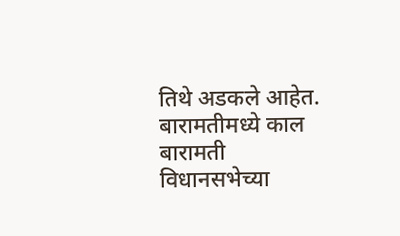तिथे अडकले आहेत. बारामतीमध्ये काल बारामती विधानसभेच्या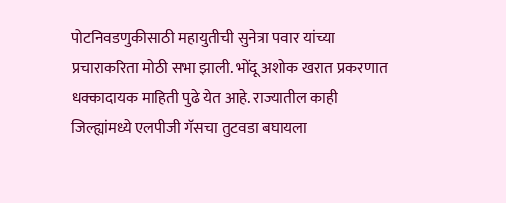पोटनिवडणुकीसाठी महायुतीची सुनेत्रा पवार यांच्या प्रचाराकरिता मोठी सभा झाली. भोंदू अशोक खरात प्रकरणात धक्कादायक माहिती पुढे येत आहे. राज्यातील काही जिल्ह्यांमध्ये एलपीजी गॅसचा तुटवडा बघायला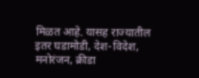मिळत आहे. यासह राज्यातील इतर घडामोडी, देश-विदेश, मनोरंजन, क्रीडा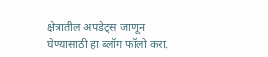क्षेत्रातील अपडेट्स जाणून घेण्यासाठी हा ब्लॉग फॉलो करा.